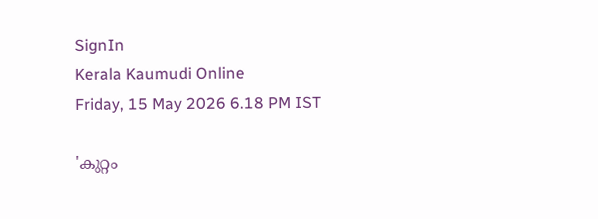SignIn
Kerala Kaumudi Online
Friday, 15 May 2026 6.18 PM IST

'കുറ്റം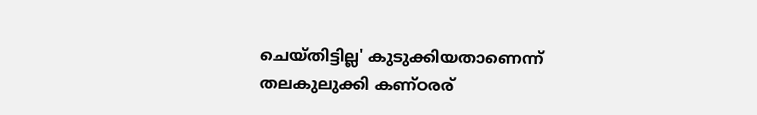ചെയ്തിട്ടില്ല' കുടുക്കിയതാണെന്ന് തലകുലുക്കി കണ്ഠരര്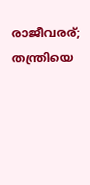രാജീവരര്; തന്ത്രിയെ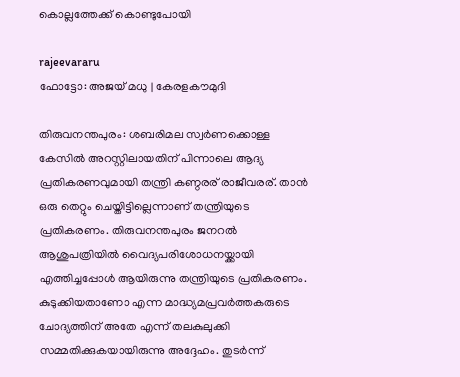കൊല്ലത്തേക്ക് കൊണ്ടുപോയി

rajeevararu
ഫോട്ടോ: അജയ് മധു | കേരളകൗമുദി

തിരുവനന്തപുരം: ശബരിമല സ്വര്‍ണക്കൊള്ള കേസില്‍ അറസ്റ്റിലായതിന് പിന്നാലെ ആദ്യ പ്രതികരണവുമായി തന്ത്രി കണ്ഠരര് രാജീവരര്. താന്‍ ഒരു തെറ്റും ചെയ്തിട്ടില്ലെന്നാണ് തന്ത്രിയുടെ പ്രതികരണം. തിരുവനന്തപുരം ജനറല്‍ ആശുപത്രിയില്‍ വൈദ്യപരിശോധനയ്ക്കായി എത്തിച്ചപ്പോള്‍ ആയിരുന്നു തന്ത്രിയുടെ പ്രതികരണം. കുടുക്കിയതാണോ എന്ന മാദ്ധ്യമപ്രവര്‍ത്തകരുടെ ചോദ്യത്തിന് അതേ എന്ന് തലകുലുക്കി സമ്മതിക്കുകയായിരുന്നു അദ്ദേഹം. തുടര്‍ന്ന്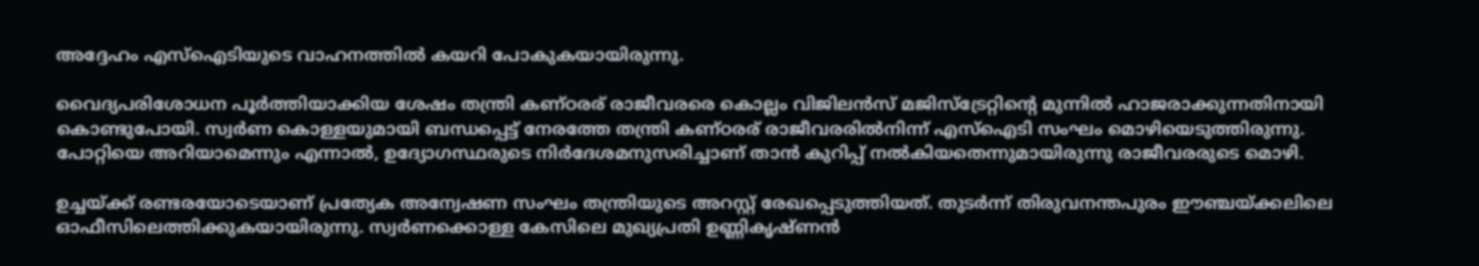അദ്ദേഹം എസ്‌ഐടിയുടെ വാഹനത്തില്‍ കയറി പോകുകയായിരുന്നു.

വൈദ്യപരിശോധന പൂര്‍ത്തിയാക്കിയ ശേഷം തന്ത്രി കണ്ഠരര് രാജീവരരെ കൊല്ലം വിജിലന്‍സ് മജിസ്‌ട്രേറ്റിന്റെ മുന്നില്‍ ഹാജരാക്കുന്നതിനായി കൊണ്ടുപോയി. സ്വര്‍ണ കൊള്ളയുമായി ബന്ധപ്പെട്ട് നേരത്തേ തന്ത്രി കണ്ഠരര് രാജീവരരില്‍നിന്ന് എസ്ഐടി സംഘം മൊഴിയെടുത്തിരുന്നു. പോറ്റിയെ അറിയാമെന്നും എന്നാല്‍, ഉദ്യോഗസ്ഥരുടെ നിര്‍ദേശമനുസരിച്ചാണ് താന്‍ കുറിപ്പ് നല്‍കിയതെന്നുമായിരുന്നു രാജീവരരുടെ മൊഴി.

ഉച്ചയ്ക്ക് രണ്ടരയോടെയാണ് പ്രത്യേക അന്വേഷണ സംഘം തന്ത്രിയുടെ അറസ്റ്റ് രേഖപ്പെടുത്തിയത്. തുടര്‍ന്ന് തിരുവനന്തപുരം ഈഞ്ചയ്ക്കലിലെ ഓഫീസിലെത്തിക്കുകയായിരുന്നു. സ്വര്‍ണക്കൊള്ള കേസിലെ മുഖ്യപ്രതി ഉണ്ണികൃഷ്ണന്‍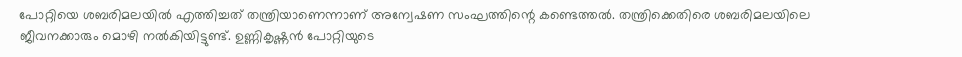പോറ്റിയെ ശബരിമലയില്‍ എത്തിച്ചത് തന്ത്രിയാണെന്നാണ് അന്വേഷണ സംഘത്തിന്റെ കണ്ടെത്തല്‍. തന്ത്രിക്കെതിരെ ശബരിമലയിലെ ജീവനക്കാരും മൊഴി നല്‍കിയിട്ടുണ്ട്. ഉണ്ണികൃഷ്ണന്‍ പോറ്റിയുടെ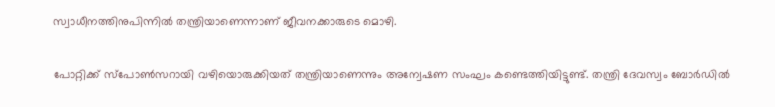സ്വാധീനത്തിനുപിന്നില്‍ തന്ത്രിയാണെന്നാണ് ജീവനക്കാരുടെ മൊഴി.

പോറ്റിക്ക് സ്പോണ്‍സറായി വഴിയൊരുക്കിയത് തന്ത്രിയാണെന്നും അന്വേഷണ സംഘം കണ്ടെത്തിയിട്ടുണ്ട്. തന്ത്രി ദേവസ്വം ബോര്‍ഡില്‍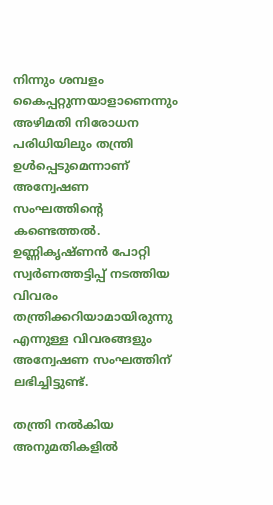നിന്നും ശമ്പളം കൈപ്പറ്റുന്നയാളാണെന്നും അഴിമതി നിരോധന പരിധിയിലും തന്ത്രി ഉള്‍പ്പെടുമെന്നാണ് അന്വേഷണ സംഘത്തിന്റെ കണ്ടെത്തല്‍. ഉണ്ണികൃഷ്ണന്‍ പോറ്റി സ്വര്‍ണത്തട്ടിപ്പ് നടത്തിയ വിവരം തന്ത്രിക്കറിയാമായിരുന്നു എന്നുള്ള വിവരങ്ങളും അന്വേഷണ സംഘത്തിന് ലഭിച്ചിട്ടുണ്ട്.

തന്ത്രി നല്‍കിയ അനുമതികളില്‍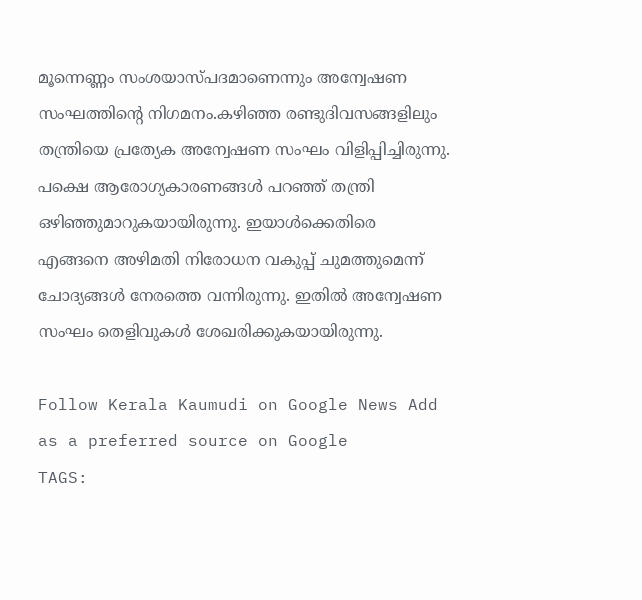മൂന്നെണ്ണം സംശയാസ്പദമാണെന്നും അന്വേഷണ സംഘത്തിന്റെ നിഗമനം.കഴിഞ്ഞ രണ്ടുദിവസങ്ങളിലും തന്ത്രിയെ പ്രത്യേക അന്വേഷണ സംഘം വിളിപ്പിച്ചിരുന്നു. പക്ഷെ ആരോഗ്യകാരണങ്ങള്‍ പറഞ്ഞ് തന്ത്രി ഒഴിഞ്ഞുമാറുകയായിരുന്നു. ഇയാള്‍ക്കെതിരെ എങ്ങനെ അഴിമതി നിരോധന വകുപ്പ് ചുമത്തുമെന്ന് ചോദ്യങ്ങള്‍ നേരത്തെ വന്നിരുന്നു. ഇതില്‍ അന്വേഷണ സംഘം തെളിവുകള്‍ ശേഖരിക്കുകയായിരുന്നു.

Follow Kerala Kaumudi on Google News Add as a preferred source on Google
TAGS: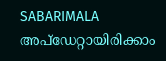SABARIMALA
അപ്ഡേറ്റായിരിക്കാം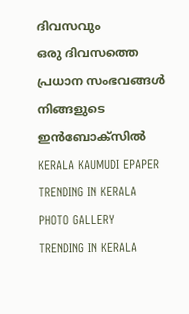ദിവസവും
ഒരു ദിവസത്തെ പ്രധാന സംഭവങ്ങൾ നിങ്ങളുടെ ഇൻബോക്സിൽ
KERALA KAUMUDI EPAPER
TRENDING IN KERALA
PHOTO GALLERY
TRENDING IN KERALA